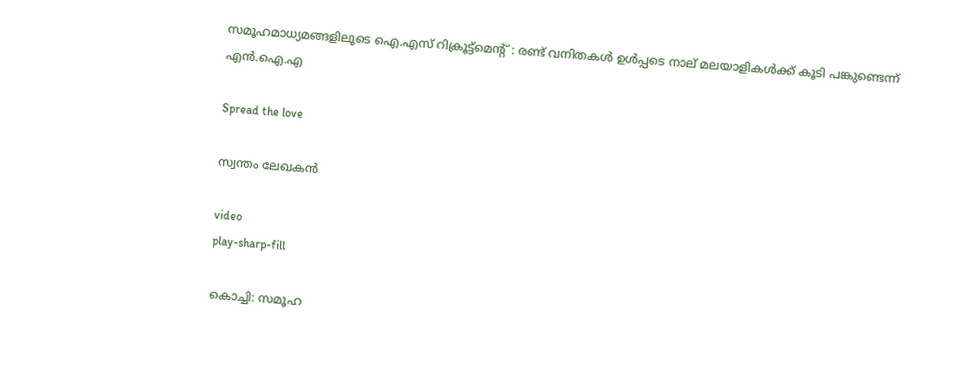സമൂഹമാധ്യമങ്ങളിലൂടെ ഐ.എസ് റിക്രൂട്ട്‌മെന്റ് : രണ്ട് വനിതകൾ ഉൾപ്പടെ നാല് മലയാളികൾക്ക് കൂടി പങ്കുണ്ടെന്ന് എൻ.ഐ.എ

Spread the love

സ്വന്തം ലേഖകൻ

video
play-sharp-fill

കൊച്ചി: സമൂഹ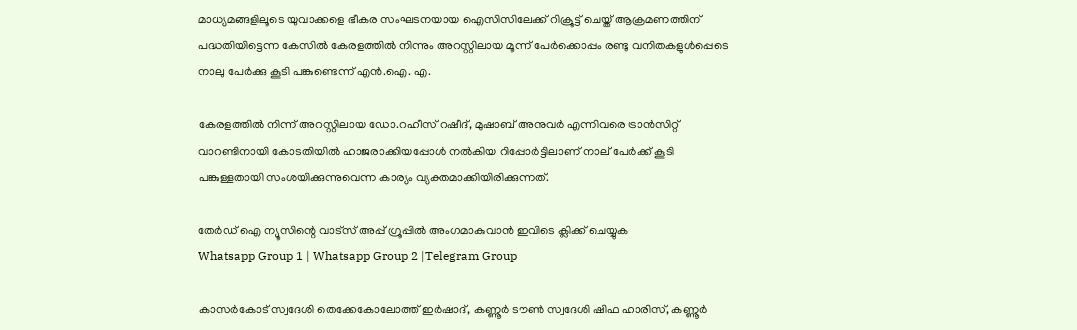മാധ്യമങ്ങളിലൂടെ യുവാക്കളെ ഭീകര സംഘടനയായ ഐസിസിലേക്ക് റിക്രൂട്ട് ചെയ്ത് ആക്രമണത്തിന് പദ്ധതിയിട്ടെന്ന കേസിൽ കേരളത്തിൽ നിന്നും അറസ്റ്റിലായ മൂന്ന് പേർക്കൊപ്പം രണ്ടു വനിതകളുൾപ്പെടെ നാലു പേർക്കു കൂടി പങ്കുണ്ടെന്ന് എൻ.ഐ. എ.

കേരളത്തിൽ നിന്ന് അറസ്റ്റിലായ ഡോ.റഹീസ് റഷീദ്, മുഷാബ് അനുവർ എന്നിവരെ ട്രാൻസിറ്റ് വാറണ്ടിനായി കോടതിയിൽ ഹാജരാക്കിയപ്പോൾ നൽകിയ റിപ്പോർട്ടിലാണ് നാല് പേർക്ക് കൂടി പങ്കുള്ളതായി സംശയിക്കുന്നുവെന്ന കാര്യം വ്യക്തമാക്കിയിരിക്കുന്നത്.

തേർഡ് ഐ ന്യൂസിന്റെ വാട്സ് അപ്പ് ഗ്രൂപ്പിൽ അംഗമാകുവാൻ ഇവിടെ ക്ലിക്ക് ചെയ്യുക
Whatsapp Group 1 | Whatsapp Group 2 |Telegram Group

കാസർകോട് സ്വദേശി തെക്കേകോലോത്ത് ഇർഷാദ്, കണ്ണൂർ ടൗൺ സ്വദേശി ഷിഫ ഹാരിസ്, കണ്ണൂർ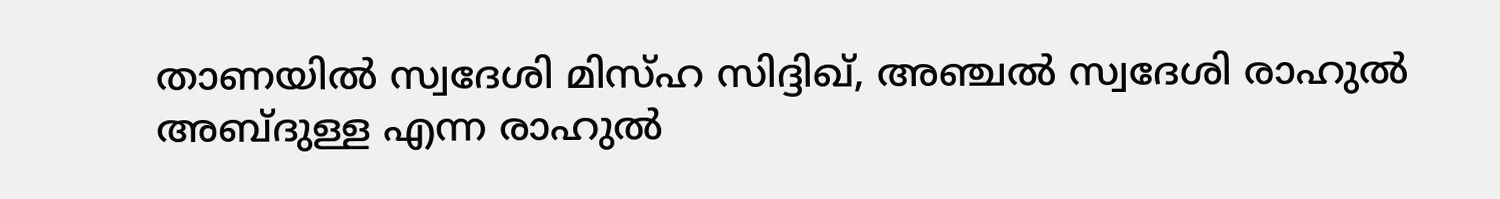താണയിൽ സ്വദേശി മിസ്ഹ സിദ്ദിഖ്, അഞ്ചൽ സ്വദേശി രാഹുൽ അബ്ദുള്ള എന്ന രാഹുൽ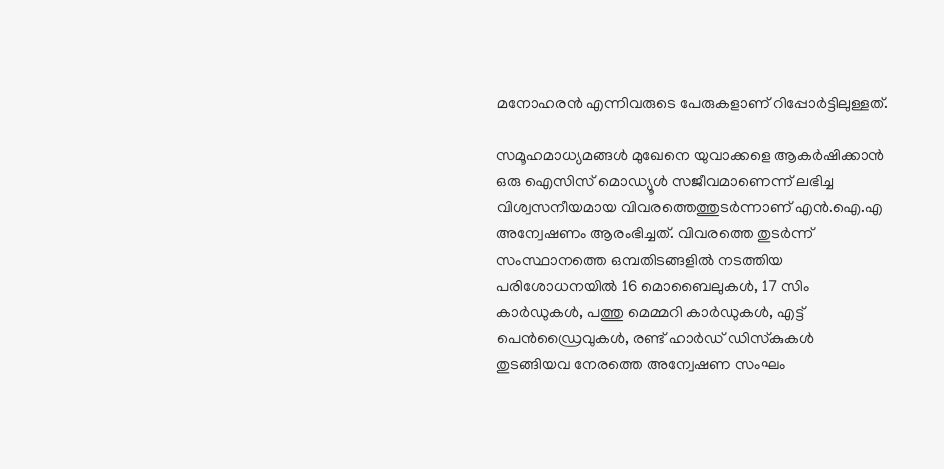മനോഹരൻ എന്നിവരുടെ പേരുകളാണ് റിപ്പോർട്ടിലുള്ളത്.

സമൂഹമാധ്യമങ്ങൾ മുഖേനെ യുവാക്കളെ ആകർഷിക്കാൻ ഒരു ഐസിസ് മൊഡ്യൂൾ സജീവമാണെന്ന് ലഭിച്ച വിശ്വസനീയമായ വിവരത്തെത്തുടർന്നാണ് എൻ.ഐ.എ അന്വേഷണം ആരംഭിച്ചത്. വിവരത്തെ തുടർന്ന് സംസ്ഥാനത്തെ ഒമ്പതിടങ്ങളിൽ നടത്തിയ പരിശോധനയിൽ 16 മൊബൈലുകൾ, 17 സിം കാർഡുകൾ, പത്തു മെമ്മറി കാർഡുകൾ, എട്ട് പെൻഡ്രൈവുകൾ, രണ്ട് ഹാർഡ് ഡിസ്‌കുകൾ തുടങ്ങിയവ നേരത്തെ അന്വേഷണ സംഘം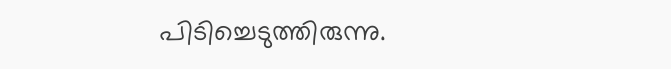പിടിച്ചെടുത്തിരുന്നു.